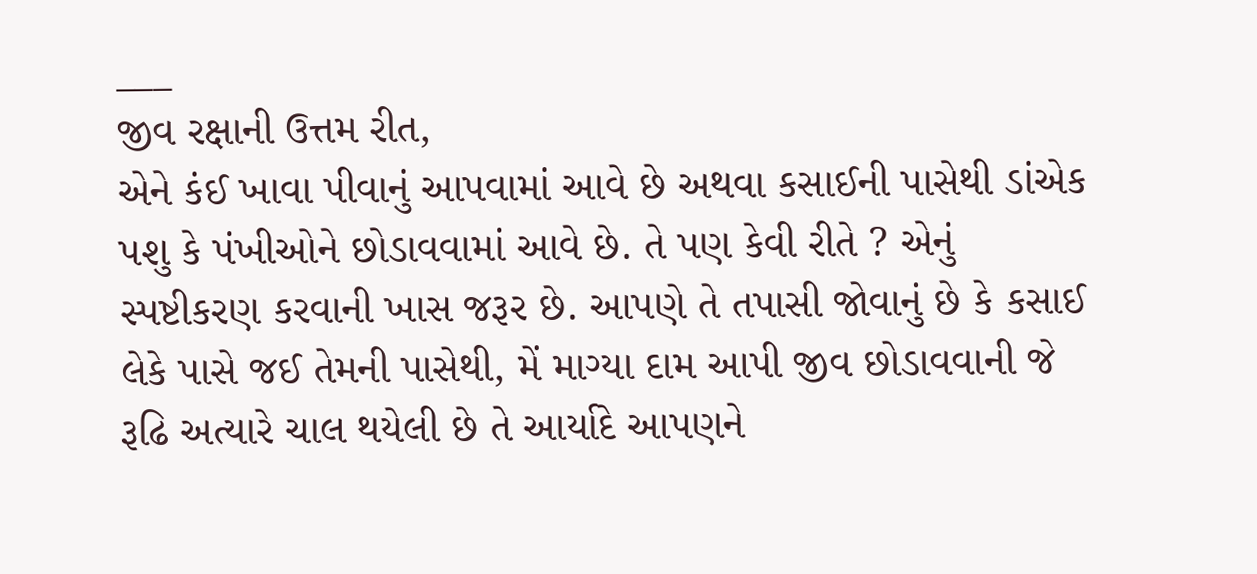___
જીવ રક્ષાની ઉત્તમ રીત,
એને કંઈ ખાવા પીવાનું આપવામાં આવે છે અથવા કસાઈની પાસેથી ડાંએક પશુ કે પંખીઓને છોડાવવામાં આવે છે. તે પણ કેવી રીતે ? એનું સ્પષ્ટીકરણ કરવાની ખાસ જરૂર છે. આપણે તે તપાસી જોવાનું છે કે કસાઈ લેકે પાસે જઈ તેમની પાસેથી, મેં માગ્યા દામ આપી જીવ છોડાવવાની જે રૂઢિ અત્યારે ચાલ થયેલી છે તે આર્યાદે આપણને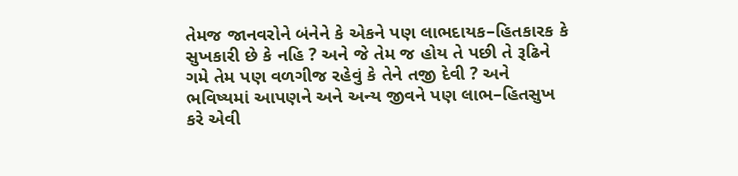તેમજ જાનવરોને બંનેને કે એકને પણ લાભદાયક–હિતકારક કે સુખકારી છે કે નહિ ? અને જે તેમ જ હોય તે પછી તે રૂઢિને ગમે તેમ પણ વળગીજ રહેવું કે તેને તજી દેવી ? અને ભવિષ્યમાં આપણને અને અન્ય જીવને પણ લાભ–હિતસુખ કરે એવી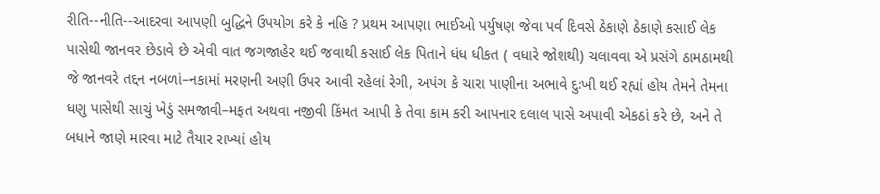રીતિ--નીતિ--આદરવા આપણી બુદ્ધિને ઉપયોગ કરે કે નહિ ? પ્રથમ આપણા ભાઈઓ પર્યુષણ જેવા પર્વ દિવસે ઠેકાણે ઠેકાણે કસાઈ લેક પાસેથી જાનવર છેડાવે છે એવી વાત જગજાહેર થઈ જવાથી કસાઈ લેક પિતાને ધંધ ધીકત ( વધારે જોશથી) ચલાવવા એ પ્રસંગે ઠામઠામથી જે જાનવરે તદ્દન નબળાં–નકામાં મરણની અણી ઉપર આવી રહેલાં રેગી, અપંગ કે ચારા પાણીના અભાવે દુઃખી થઈ રહ્યાં હોય તેમને તેમના ધણુ પાસેથી સાચું ખેડું સમજાવી–મફત અથવા નજીવી કિંમત આપી કે તેવા કામ કરી આપનાર દલાલ પાસે અપાવી એકઠાં કરે છે, અને તે બધાને જાણે મારવા માટે તૈયાર રાખ્યાં હોય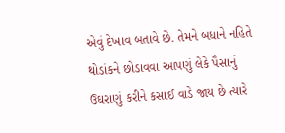એવું દેખાવ બતાવે છે. તેમને બધાને નહિતે થોડાંકને છોડાવવા આપણું લેકે પૈસાનું ઉઘરાણું કરીને કસાઈ વાડે જાય છે ત્યારે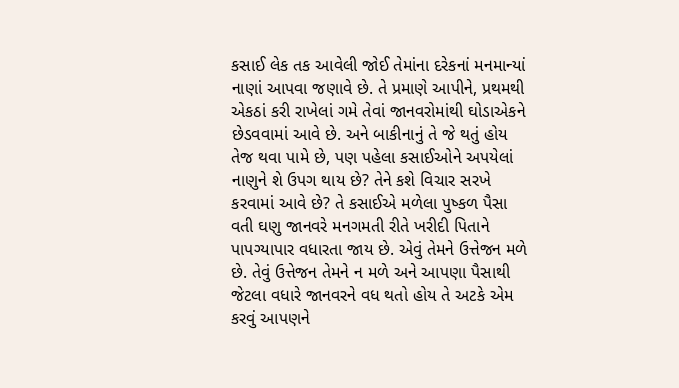કસાઈ લેક તક આવેલી જોઈ તેમાંના દરેકનાં મનમાન્યાં નાણાં આપવા જણાવે છે. તે પ્રમાણે આપીને, પ્રથમથી એકઠાં કરી રાખેલાં ગમે તેવાં જાનવરોમાંથી ઘોડાએકને છેડવવામાં આવે છે. અને બાકીનાનું તે જે થતું હોય તેજ થવા પામે છે, પણ પહેલા કસાઈઓને અપયેલાં નાણુને શે ઉપગ થાય છે? તેને કશે વિચાર સરખે કરવામાં આવે છે? તે કસાઈએ મળેલા પુષ્કળ પૈસા વતી ઘણુ જાનવરે મનગમતી રીતે ખરીદી પિતાને પાપગ્યાપાર વધારતા જાય છે. એવું તેમને ઉત્તેજન મળે છે. તેવું ઉત્તેજન તેમને ન મળે અને આપણા પૈસાથી જેટલા વધારે જાનવરને વધ થતો હોય તે અટકે એમ કરવું આપણને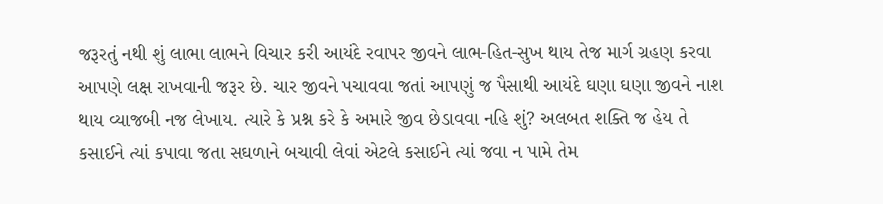જરૂરતું નથી શું લાભા લાભને વિચાર કરી આયંદે રવાપર જીવને લાભ-હિત-સુખ થાય તેજ માર્ગ ગ્રહણ કરવા આપણે લક્ષ રાખવાની જરૂર છે. ચાર જીવને પચાવવા જતાં આપણું જ પૈસાથી આયંદે ઘણા ઘણા જીવને નાશ થાય વ્યાજબી નજ લેખાય. ત્યારે કે પ્રશ્ન કરે કે અમારે જીવ છેડાવવા નહિ શું? અલબત શક્તિ જ હેય તે કસાઈને ત્યાં કપાવા જતા સઘળાને બચાવી લેવાં એટલે કસાઈને ત્યાં જવા ન પામે તેમ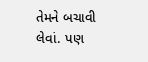તેમને બચાવી લેવાં. પણ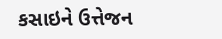કસાઇને ઉત્તેજન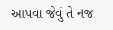આપવા જેવું તે નજ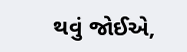થવું જોઈએ,